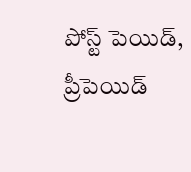పోస్ట్ పెయిడ్, ప్రీపెయిడ్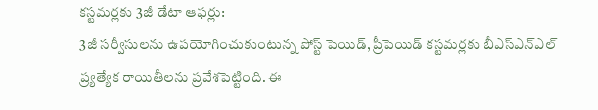కస్టమర్లకు 3జీ డేటా ఆఫర్లు:
3జీ సర్వీసులను ఉపయోగించుకుంటున్న పోస్ట్ పెయిడ్, ప్రీపెయిడ్ కస్టమర్లకు బీఎస్ఎన్ఎల్ ప్ర్యత్యేక రాయితీలను ప్రవేశపెట్టింది. ఈ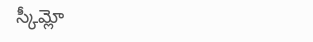స్కీమ్లో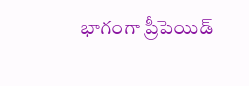భాగంగా ప్రీపెయిడ్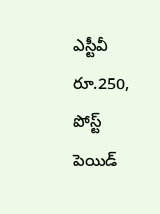ఎస్టీవీ రూ.250, పోస్ట్ పెయిడ్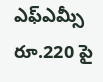ఎఫ్ఎమ్సీ రూ.220 పై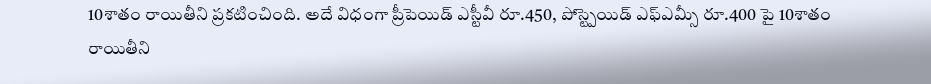10శాతం రాయితీని ప్రకటించింది. అదే విధంగా ప్రీపెయిడ్ ఎస్టీవీ రూ.450, పోస్ట్పెయిడ్ ఎఫ్ఎమ్సీ రూ.400 పై 10శాతం రాయితీని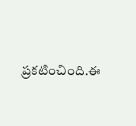ప్రకటించింది.ఈ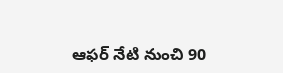ఆఫర్ నేటి నుంచి 90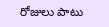రోజులు పాటు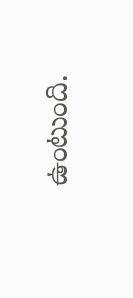ఉంటుంది.